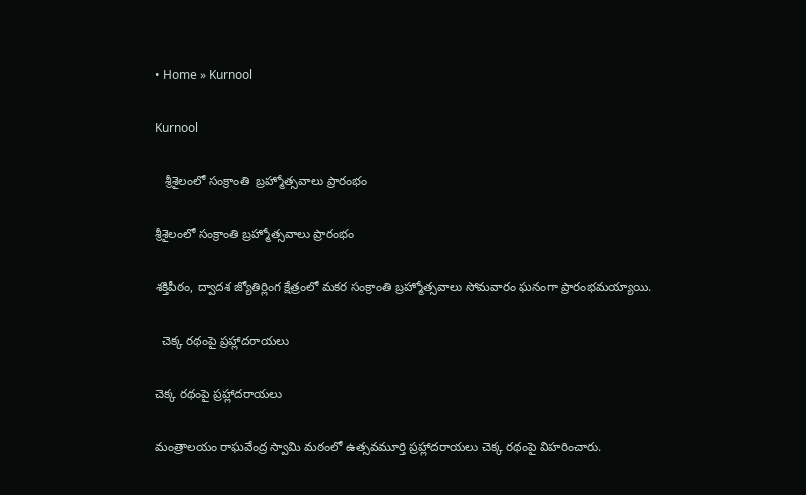• Home » Kurnool

Kurnool

   శ్రీశైలంలో సంక్రాంతి  బ్రహ్మోత్సవాలు ప్రారంభం

శ్రీశైలంలో సంక్రాంతి బ్రహ్మోత్సవాలు ప్రారంభం

శక్తిపీఠం, ద్వాదశ జ్యోతిర్లింగ క్షేత్రంలో మకర సంక్రాంతి బ్రహ్మోత్సవాలు సోమవారం ఘనంగా ప్రారంభమయ్యాయి.

  చెక్క రథంపై ప్రహ్లాదరాయలు

చెక్క రథంపై ప్రహ్లాదరాయలు

మంత్రాలయం రాఘవేంద్ర స్వామి మఠంలో ఉత్సవమూర్తి ప్రహ్లాదరాయలు చెక్క రథంపై విహరించారు.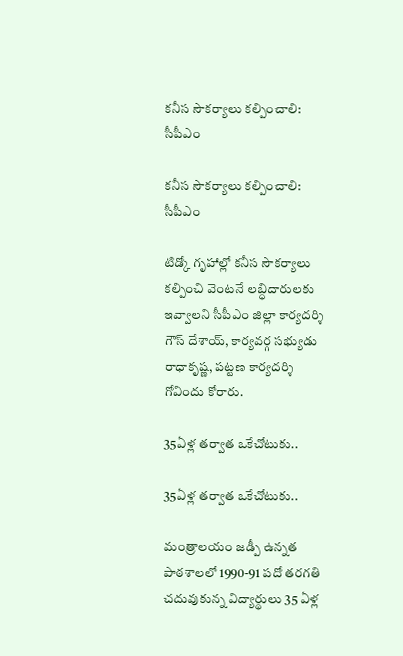కనీస సౌకర్యాలు కల్పించాలి: సీపీఎం

కనీస సౌకర్యాలు కల్పించాలి: సీపీఎం

టిడ్కో గృహాల్లో కనీస సౌకర్యాలు కల్పించి వెంటనే లబ్ధిదారులకు ఇవ్వాలని సీపీఎం జిల్లా కార్యదర్శి గౌస్‌ దేశాయ్‌, కార్యవర్గ సభ్యుడు రాధాకృష్ణ, పట్టణ కార్యదర్శి గోవిందు కోరారు.

35ఏళ్ల తర్వాత ఒకేచోటుకు..

35ఏళ్ల తర్వాత ఒకేచోటుకు..

మంత్రాలయం జడ్పీ ఉన్నత పాఠశాలలో 1990-91 పదో తరగతి చదువుకున్న విద్యార్థులు 35 ఏళ్ల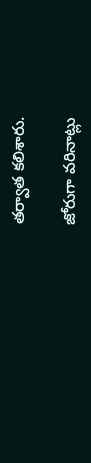తర్వాత కలిశారు.

జోరుగా వరినాట్లు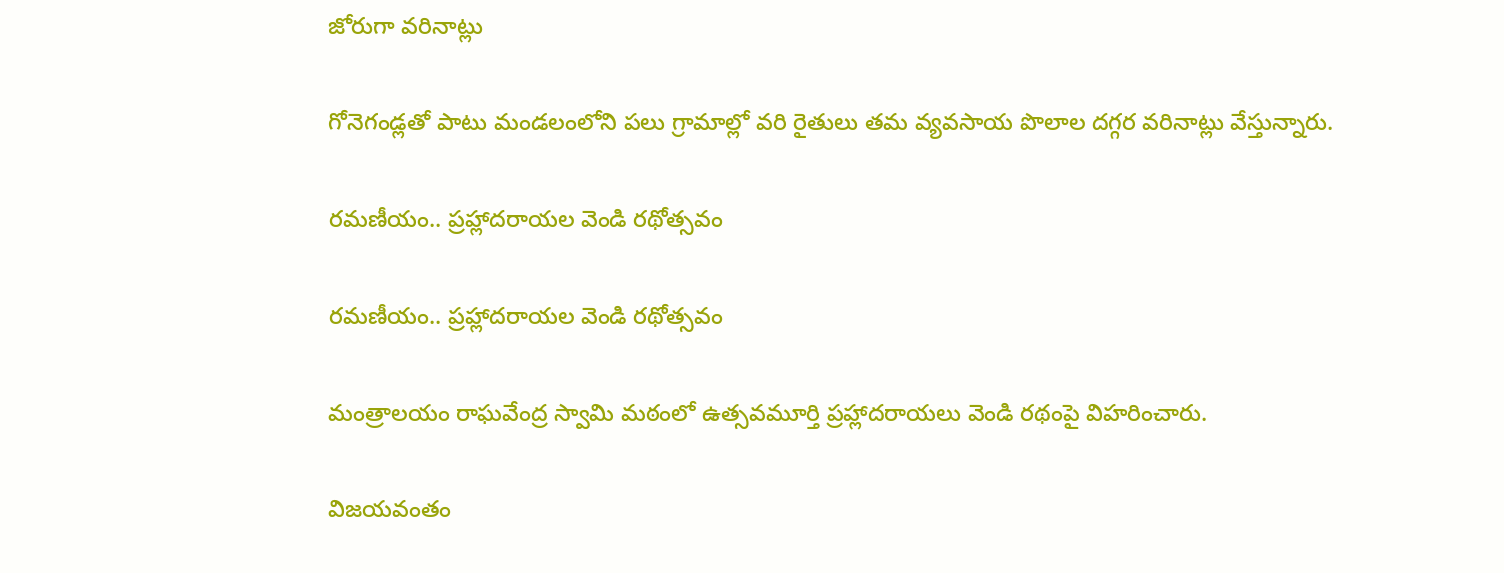జోరుగా వరినాట్లు

గోనెగండ్లతో పాటు మండలంలోని పలు గ్రామాల్లో వరి రైతులు తమ వ్యవసాయ పొలాల దగ్గర వరినాట్లు వేస్తున్నారు.

రమణీయం.. ప్రహ్లాదరాయల వెండి రథోత్సవం

రమణీయం.. ప్రహ్లాదరాయల వెండి రథోత్సవం

మంత్రాలయం రాఘవేంద్ర స్వామి మఠంలో ఉత్సవమూర్తి ప్రహ్లాదరాయలు వెండి రథంపై విహరించారు.

విజయవంతం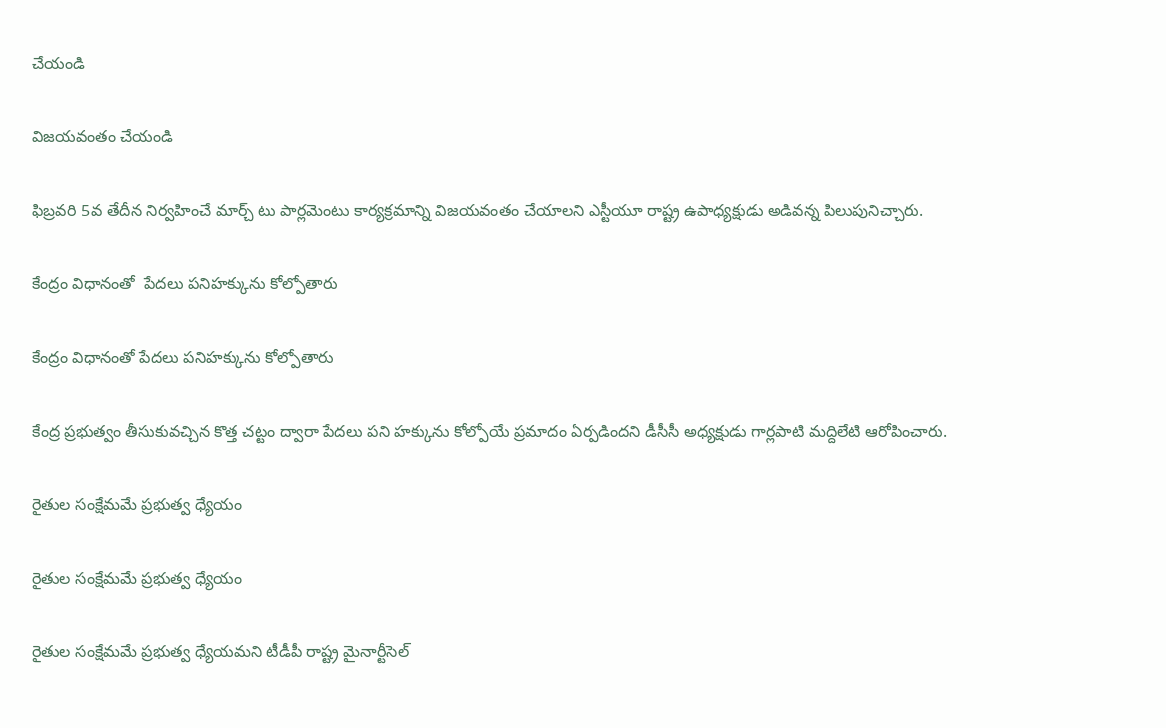చేయండి

విజయవంతం చేయండి

ఫిబ్రవరి 5వ తేదీన నిర్వహించే మార్చ్‌ టు పార్లమెంటు కార్యక్రమాన్ని విజయవంతం చేయాలని ఎస్టీయూ రాష్ట్ర ఉపాధ్యక్షుడు అడివన్న పిలుపునిచ్చారు.

కేంద్రం విధానంతో  పేదలు పనిహక్కును కోల్పోతారు

కేంద్రం విధానంతో పేదలు పనిహక్కును కోల్పోతారు

కేంద్ర ప్రభుత్వం తీసుకువచ్చిన కొత్త చట్టం ద్వారా పేదలు పని హక్కును కోల్పోయే ప్రమాదం ఏర్పడిందని డీసీసీ అధ్యక్షుడు గార్లపాటి మద్దిలేటి ఆరోపించారు.

రైతుల సంక్షేమమే ప్రభుత్వ ధ్యేయం

రైతుల సంక్షేమమే ప్రభుత్వ ధ్యేయం

రైతుల సంక్షేమమే ప్రభుత్వ ధ్యేయమని టీడీపీ రాష్ట్ర మైనార్టీసెల్‌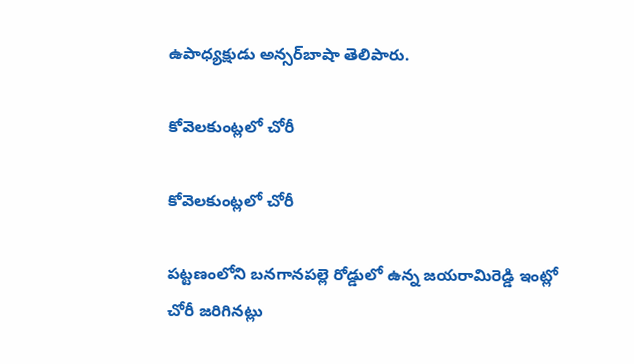ఉపాధ్యక్షుడు అన్సర్‌బాషా తెలిపారు.

కోవెలకుంట్లలో చోరీ

కోవెలకుంట్లలో చోరీ

పట్టణంలోని బనగానపల్లె రోడ్డులో ఉన్న జయరామిరెడ్డి ఇంట్లో చోరీ జరిగినట్లు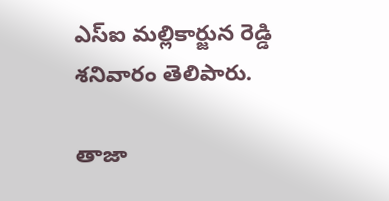ఎస్‌ఐ మల్లికార్జున రెడ్డి శనివారం తెలిపారు.

తాజా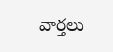వార్తలు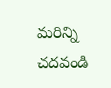మరిన్ని చదవండి